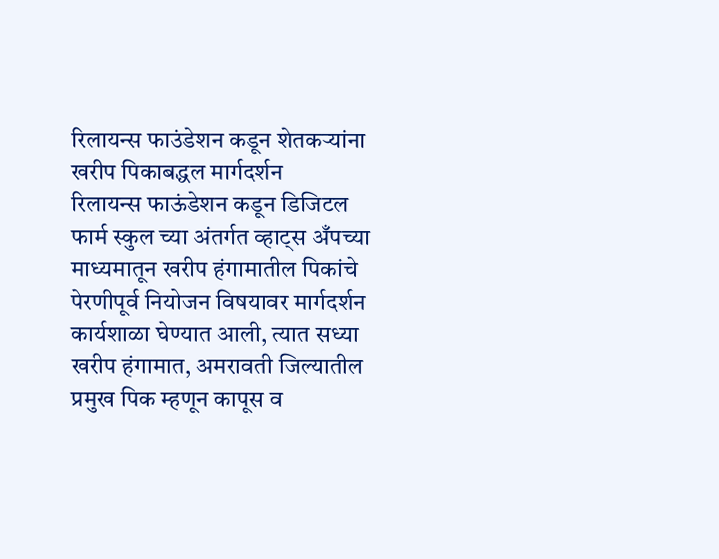रिलायन्स फाउंडेशन कडून शेतकऱ्यांना खरीप पिकाबद्धल मार्गदर्शन
रिलायन्स फाऊंडेशन कडून डिजिटल फार्म स्कुल च्या अंतर्गत व्हाट्स अँपच्या माध्यमातून खरीप हंगामातील पिकांचे पेरणीपूर्व नियोजन विषयावर मार्गदर्शन कार्यशाळा घेण्यात आली, त्यात सध्या खरीप हंगामात, अमरावती जिल्यातील प्रमुख पिक म्हणून कापूस व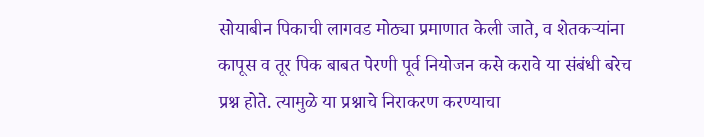सोयाबीन पिकाची लागवड मोठ्या प्रमाणात केली जाते, व शेतकऱ्यांना कापूस व तूर पिक बाबत पेरणी पूर्व नियोजन कसे करावे या संबंधी बरेच प्रश्न होते. त्यामुळे या प्रश्नाचे निराकरण करण्याचा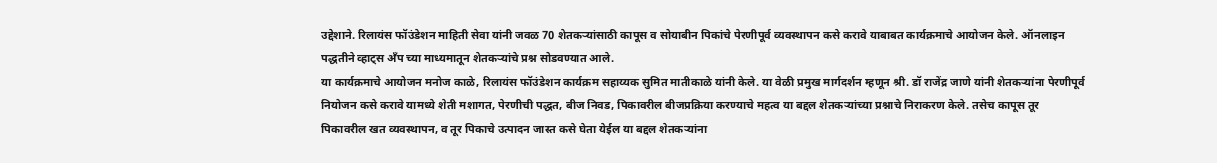उद्देशाने. रिलायंस फॉउंडेशन माहिती सेवा यांनी जवळ 70 शेतकऱ्यांसाठी कापूस व सोयाबीन पिकांचे पेरणीपूर्व व्यवस्थापन कसे करावे याबाबत कार्यक्रमाचे आयोजन केले. ऑनलाइन पद्धतीने व्हाट्स अँप च्या माध्यमातून शेतकऱ्यांचे प्रश्न सोडवण्यात आले.
या कार्यक्रमाचे आयोजन मनोज काळे, रिलायंस फॉउंडेशन कार्यक्रम सहाय्यक सुमित मातीकाळे यांनी केले. या वेळी प्रमुख मार्गदर्शन म्हणून श्री. डॉ राजेंद्र जाणे यांनी शेतकऱ्यांना पेरणीपूर्व नियोजन कसे करावे यामध्ये शेती मशागत, पेरणीची पद्धत, बीज निवड, पिकावरील बीजप्रक्रिया करण्याचे महत्व या बद्दल शेतकऱ्यांच्या प्रश्नाचे निराकरण केले. तसेच कापूस तूर पिकावरील खत व्यवस्थापन, व तूर पिकाचे उत्पादन जास्त कसे घेता येईल या बद्दल शेतकऱ्यांना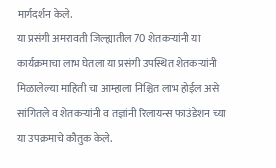मार्गदर्शन केले.
या प्रसंगी अमरावती जिल्ह्यातील 70 शेतकऱ्यांनी या कार्यक्रमाचा लाभ घेतला या प्रसंगी उपस्थित शेतकऱ्यांनी मिळालेल्या माहिती चा आम्हाला निश्चित लाभ होईल असे सांगितले व शेतकऱ्यांनी व तज्ञांनी रिलायन्स फाउंडेशन च्या या उपक्रमाचे कौतुक केले.